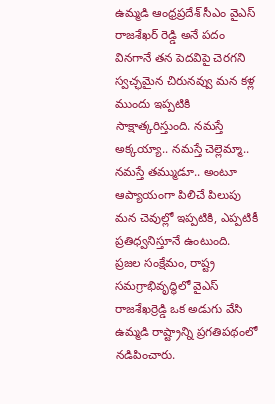ఉమ్మడి ఆంధ్రప్రదేశ్ సీఎం వైఎస్ రాజశేఖర్ రెడ్డి అనే పదం వినగానే తన పెదవిపై చెరగని స్వచ్ఛమైన చిరునవ్వు మన కళ్ల ముందు ఇప్పటికి సాక్షాత్కరిస్తుంది. నమస్తే అక్కయ్యా.. నమస్తే చెల్లెమ్మా.. నమస్తే తమ్ముడూ.. అంటూ ఆప్యాయంగా పిలిచే పిలుపు మన చెవుల్లో ఇప్పటికి, ఎప్పటికీ ప్రతిధ్వనిస్తూనే ఉంటుంది. ప్రజల సంక్షేమం, రాష్ట్ర సమగ్రాభివృద్ధిలో వైఎస్ రాజశేఖర్రెడ్డి ఒక అడుగు వేసి ఉమ్మడి రాష్ట్రాన్ని ప్రగతిపథంలో నడిపించారు.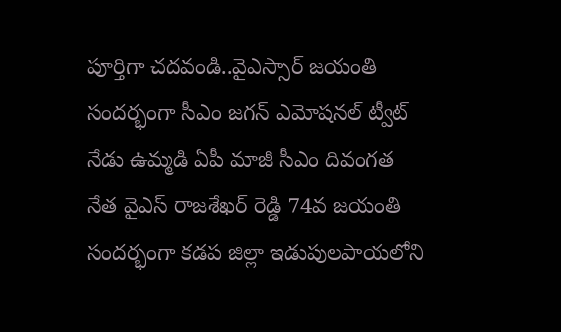పూర్తిగా చదవండి..వైఎస్సార్ జయంతి సందర్భంగా సీఎం జగన్ ఎమోషనల్ ట్వీట్
నేడు ఉమ్మడి ఏపీ మాజీ సీఎం దివంగత నేత వైఎస్ రాజశేఖర్ రెడ్డి 74వ జయంతి సందర్భంగా కడప జిల్లా ఇడుపులపాయలోని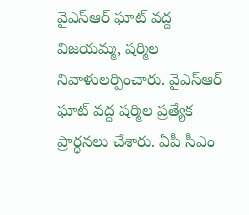వైఎస్ఆర్ ఘాట్ వద్ద విజయమ్మ, షర్మిల నివాళులర్పించారు. వైఎస్ఆర్ ఘాట్ వద్ద షర్మిల ప్రత్యేక ప్రార్ధనలు చేశారు. ఏపీ సీఎం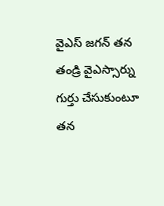వైఎస్ జగన్ తన తండ్రి వైఎస్సార్ను గుర్తు చేసుకుంటూ తన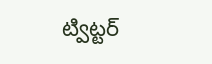ట్విట్టర్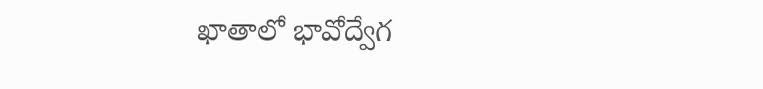ఖాతాలో భావోద్వేగ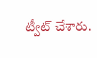ట్వీట్ చేశారు.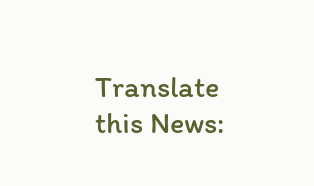Translate this News: